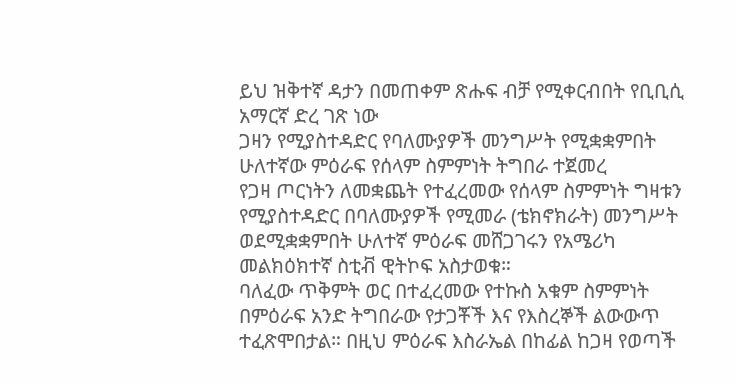ይህ ዝቅተኛ ዳታን በመጠቀም ጽሑፍ ብቻ የሚቀርብበት የቢቢሲ አማርኛ ድረ ገጽ ነው
ጋዛን የሚያስተዳድር የባለሙያዎች መንግሥት የሚቋቋምበት ሁለተኛው ምዕራፍ የሰላም ስምምነት ትግበራ ተጀመረ
የጋዛ ጦርነትን ለመቋጨት የተፈረመው የሰላም ስምምነት ግዛቱን የሚያስተዳድር በባለሙያዎች የሚመራ (ቴክኖክራት) መንግሥት ወደሚቋቋምበት ሁለተኛ ምዕራፍ መሸጋገሩን የአሜሪካ መልክዕክተኛ ስቲቭ ዊትኮፍ አስታወቁ።
ባለፈው ጥቅምት ወር በተፈረመው የተኩስ አቁም ስምምነት በምዕራፍ አንድ ትግበራው የታጋቾች እና የእስረኞች ልውውጥ ተፈጽሞበታል። በዚህ ምዕራፍ እስራኤል በከፊል ከጋዛ የወጣች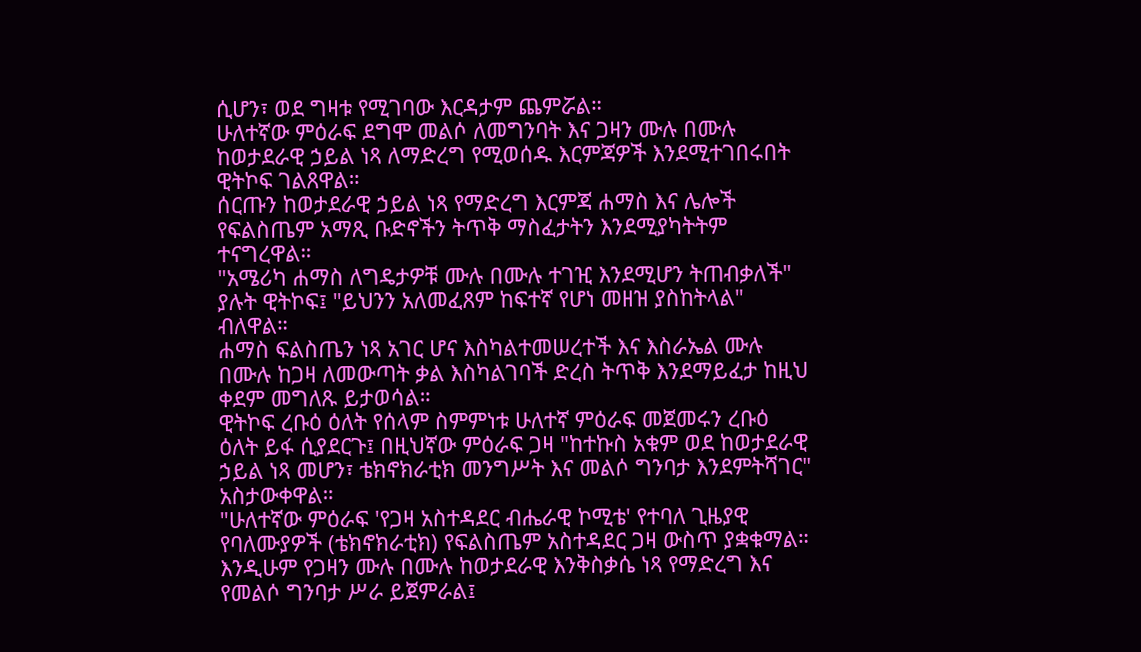ሲሆን፣ ወደ ግዛቱ የሚገባው እርዳታም ጨምሯል።
ሁለተኛው ምዕራፍ ደግሞ መልሶ ለመግንባት እና ጋዛን ሙሉ በሙሉ ከወታደራዊ ኃይል ነጻ ለማድረግ የሚወሰዱ እርምጃዎች እንደሚተገበሩበት ዊትኮፍ ገልጸዋል።
ሰርጡን ከወታደራዊ ኃይል ነጻ የማድረግ እርምጃ ሐማስ እና ሌሎች የፍልስጤም አማጺ ቡድኖችን ትጥቅ ማስፈታትን እንደሚያካትትም ተናግረዋል።
"አሜሪካ ሐማስ ለግዴታዎቹ ሙሉ በሙሉ ተገዢ እንደሚሆን ትጠብቃለች" ያሉት ዊትኮፍ፤ "ይህንን አለመፈጸም ከፍተኛ የሆነ መዘዝ ያስከትላል" ብለዋል።
ሐማስ ፍልስጤን ነጻ አገር ሆና እስካልተመሠረተች እና እስራኤል ሙሉ በሙሉ ከጋዛ ለመውጣት ቃል እስካልገባች ድረስ ትጥቅ እንደማይፈታ ከዚህ ቀደም መግለጹ ይታወሳል።
ዊትኮፍ ረቡዕ ዕለት የሰላም ስምምነቱ ሁለተኛ ምዕራፍ መጀመሩን ረቡዕ ዕለት ይፋ ሲያደርጉ፤ በዚህኛው ምዕራፍ ጋዛ "ከተኩስ አቁም ወደ ከወታደራዊ ኃይል ነጻ መሆን፣ ቴክኖክራቲክ መንግሥት እና መልሶ ግንባታ እንደምትሻገር" አስታውቀዋል።
"ሁለተኛው ምዕራፍ 'የጋዛ አስተዳደር ብሔራዊ ኮሚቴ' የተባለ ጊዜያዊ የባለሙያዎች (ቴክኖክራቲክ) የፍልስጤም አስተዳደር ጋዛ ውስጥ ያቋቁማል። እንዲሁም የጋዛን ሙሉ በሙሉ ከወታደራዊ እንቅስቃሴ ነጻ የማድረግ እና የመልሶ ግንባታ ሥራ ይጀምራል፤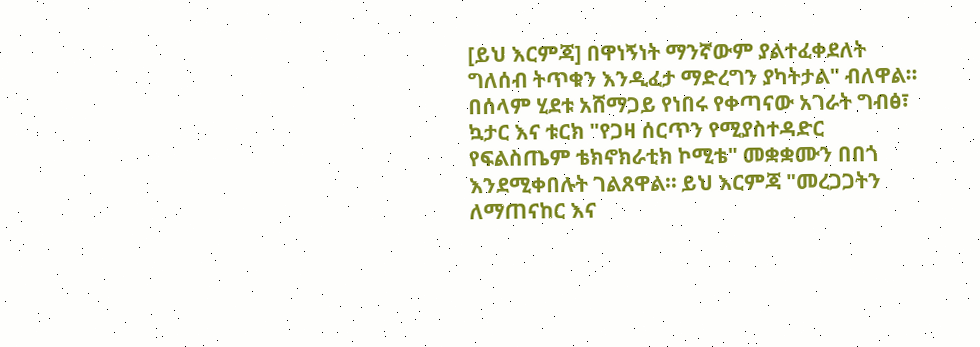[ይህ እርምጃ] በዋነኝነት ማንኛውም ያልተፈቀደለት ግለሰብ ትጥቁን እንዲፈታ ማድረግን ያካትታል" ብለዋል።
በሰላም ሂደቱ አሸማጋይ የነበሩ የቀጣናው አገራት ግብፅ፣ ኳታር እና ቱርክ "የጋዛ ሰርጥን የሚያስተዳድር የፍልስጤም ቴክኖክራቲክ ኮሚቴ" መቋቋሙን በበጎ እንደሚቀበሉት ገልጸዋል። ይህ እርምጃ "መረጋጋትን ለማጠናከር እና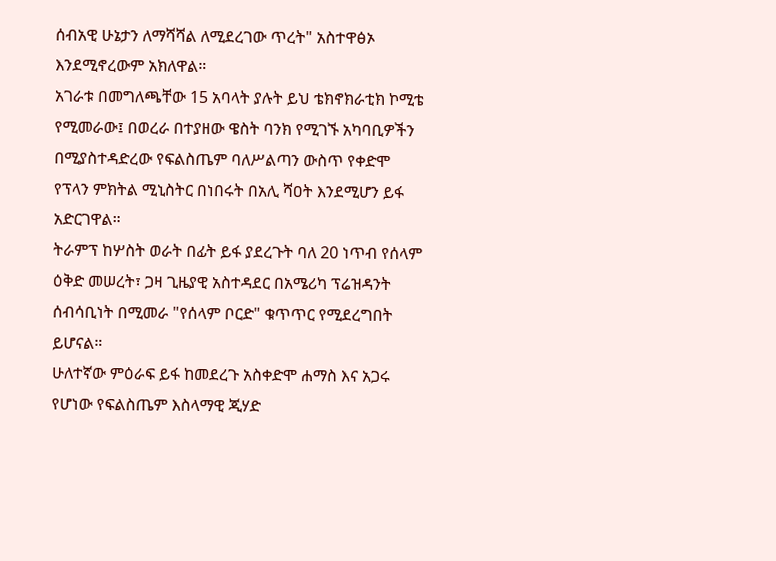ሰብአዊ ሁኔታን ለማሻሻል ለሚደረገው ጥረት" አስተዋፅኦ እንደሚኖረውም አክለዋል።
አገራቱ በመግለጫቸው 15 አባላት ያሉት ይህ ቴክኖክራቲክ ኮሚቴ የሚመራው፤ በወረራ በተያዘው ዌስት ባንክ የሚገኙ አካባቢዎችን በሚያስተዳድረው የፍልስጤም ባለሥልጣን ውስጥ የቀድሞ የፕላን ምክትል ሚኒስትር በነበሩት በአሊ ሻዐት እንደሚሆን ይፋ አድርገዋል።
ትራምፕ ከሦስት ወራት በፊት ይፋ ያደረጉት ባለ 20 ነጥብ የሰላም ዕቅድ መሠረት፣ ጋዛ ጊዜያዊ አስተዳደር በአሜሪካ ፕሬዝዳንት ሰብሳቢነት በሚመራ "የሰላም ቦርድ" ቁጥጥር የሚደረግበት ይሆናል።
ሁለተኛው ምዕራፍ ይፋ ከመደረጉ አስቀድሞ ሐማስ እና አጋሩ የሆነው የፍልስጤም እስላማዊ ጂሃድ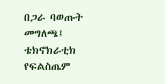በጋራ ባወጡት መግለጫ፤ ቴክኖክራቲክ የፍልስጤም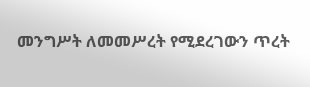መንግሥት ለመመሥረት የሚደረገውን ጥረት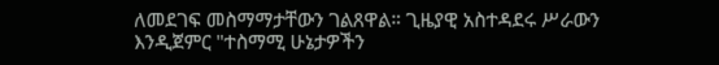ለመደገፍ መስማማታቸውን ገልጸዋል። ጊዜያዊ አስተዳደሩ ሥራውን እንዲጀምር "ተስማሚ ሁኔታዎችን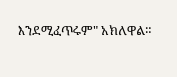እንደሚፈጥሩም" አክለዋል።